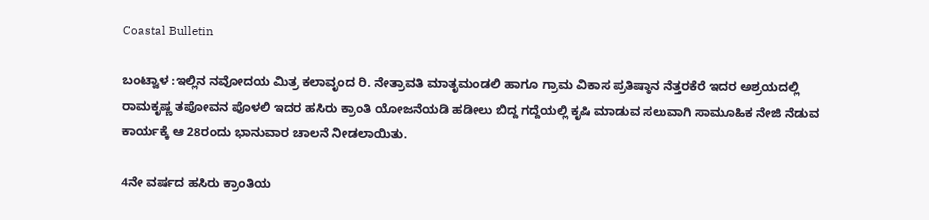Coastal Bulletin

ಬಂಟ್ವಾಳ :ಇಲ್ಲಿನ ನವೋದಯ ಮಿತ್ರ ಕಲಾವೃಂದ ರಿ. ನೇತ್ರಾವತಿ ಮಾತೃಮಂಡಲಿ ಹಾಗೂ ಗ್ರಾಮ ವಿಕಾಸ ಪ್ರತಿಷ್ಠಾನ ನೆತ್ತರಕೆರೆ ಇದರ ಅಶ್ರಯದಲ್ಲಿ ರಾಮಕೃಷ್ಣ ತಪೋವನ ಪೊಳಲಿ ಇದರ ಹಸಿರು ಕ್ರಾಂತಿ ಯೋಜನೆಯಡಿ ಹಡೀಲು ಬಿದ್ದ ಗದ್ದೆಯಲ್ಲಿ ಕೃಷಿ ಮಾಡುವ ಸಲುವಾಗಿ ಸಾಮೂಹಿಕ ನೇಜಿ ನೆಡುವ ಕಾರ್ಯಕ್ಕೆ ಆ 28ರಂದು ಭಾನುವಾರ ಚಾಲನೆ ನೀಡಲಾಯಿತು.

4ನೇ ವರ್ಷದ ಹಸಿರು ಕ್ರಾಂತಿಯ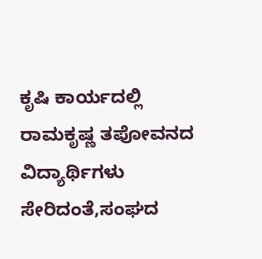ಕೃಷಿ ಕಾರ್ಯದಲ್ಲಿ ರಾಮಕೃಷ್ಣ ತಪೋವನದ ವಿದ್ಯಾರ್ಥಿಗಳು ಸೇರಿದಂತೆ,ಸಂಘದ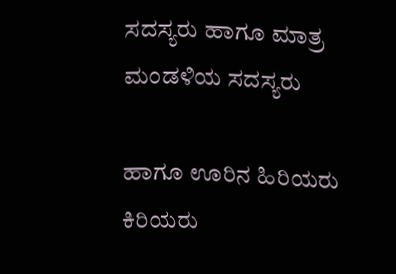ಸದಸ್ಯರು ಹಾಗೂ ಮಾತ್ರ ಮಂಡಳಿಯ ಸದಸ್ಯರು

ಹಾಗೂ ಊರಿನ ಹಿರಿಯರು ಕಿರಿಯರು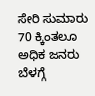ಸೇರಿ ಸುಮಾರು 70 ಕ್ಕಿಂತಲೂ ಅಧಿಕ ಜನರು ಬೆಳಗ್ಗೆ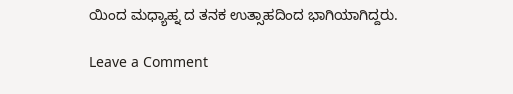ಯಿಂದ ಮಧ್ಯಾಹ್ನ ದ ತನಕ ಉತ್ಸಾಹದಿಂದ ಭಾಗಿಯಾಗಿದ್ದರು.

Leave a Comment